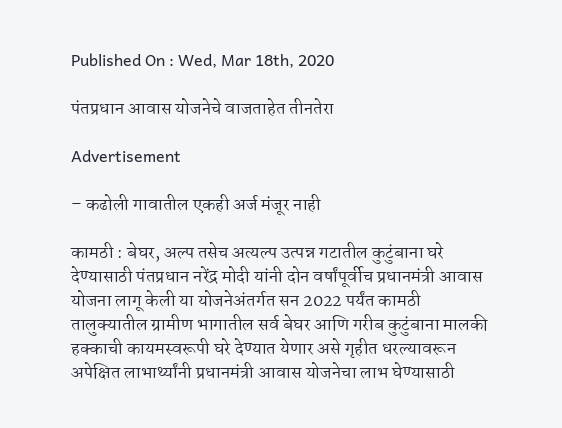Published On : Wed, Mar 18th, 2020

पंतप्रधान आवास योजनेचे वाजताहेत तीनतेरा

Advertisement

– कढोली गावातील एकही अर्ज मंजूर नाही

कामठी : बेघर, अल्प तसेच अत्यल्प उत्पन्न गटातील कुटुंबाना घरे देण्यासाठी पंतप्रधान नरेंद्र मोदी यांनी दोन वर्षांपूर्वीच प्रधानमंत्री आवास योजना लागू केली या योजनेअंतर्गत सन 2022 पर्यंत कामठी तालुक्यातील ग्रामीण भागातील सर्व बेघर आणि गरीब कुटुंबाना मालकी हक्काची कायमस्वरूपी घरे देण्यात येणार असे गृहीत धरल्यावरून अपेक्षित लाभार्थ्यांनी प्रधानमंत्री आवास योजनेचा लाभ घेण्यासाठी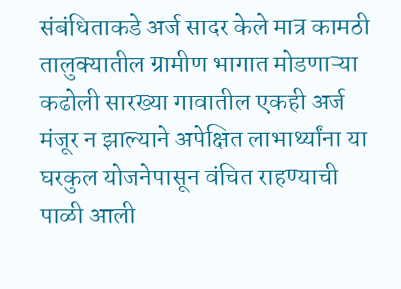संबंधिताकडे अर्ज सादर केले मात्र कामठी तालुक्यातील ग्रामीण भागात मोडणाऱ्या कढोली सारख्या गावातील एकही अर्ज मंजूर न झाल्याने अपेक्षित लाभार्थ्यांना या घरकुल योजनेपासून वंचित राहण्याची पाळी आली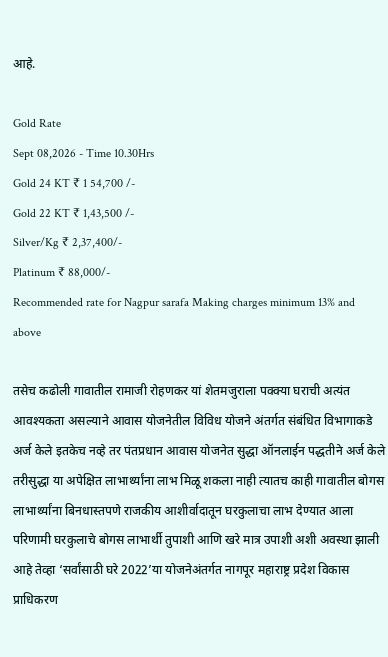आहे.

Gold Rate
Sept 08,2026 - Time 10.30Hrs
Gold 24 KT ₹ 1 54,700 /-
Gold 22 KT ₹ 1,43,500 /-
Silver/Kg ₹ 2,37,400/-
Platinum ₹ 88,000/-
Recommended rate for Nagpur sarafa Making charges minimum 13% and above

तसेच कढोली गावातील रामाजी रोहणकर यां शेतमजुराला पक्क्या घराची अत्यंत आवश्यकता असल्याने आवास योजनेतील विविध योजने अंतर्गत संबंधित विभागाकडे अर्ज केले इतकेच नव्हे तर पंतप्रधान आवास योजनेत सुद्धा ऑनलाईन पद्धतीने अर्ज केले तरीसुद्धा या अपेक्षित लाभार्थ्यांना लाभ मिळू शकला नाही त्यातच काही गावातील बोगस लाभार्थ्यांना बिनधास्तपणे राजकीय आशीर्वादातून घरकुलाचा लाभ देण्यात आला परिणामी घरकुलाचे बोगस लाभार्थी तुपाशी आणि खरे मात्र उपाशी अशी अवस्था झाली आहे तेव्हा ‘सर्वांसाठी घरे 2022’या योजनेअंतर्गत नागपूर महाराष्ट्र प्रदेश विकास प्राधिकरण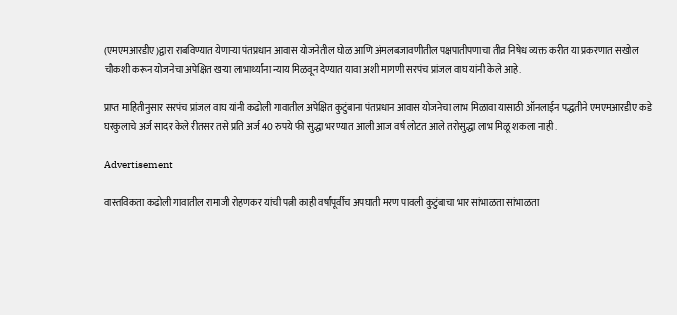(एमएमआरडीए)द्वारा राबविण्यात येणाऱ्या पंतप्रधान आवास योजनेतील घोळ आणि अंमलबजावणीतील पक्षपातीपणाचा तीव्र निषेध व्यक्त करीत या प्रकरणात सखोल चौकशी करून योजनेचा अपेक्षित खऱ्या लाभार्थ्यांना न्याय मिळवून देण्यात यावा अशी मागणी सरपंच प्रांजल वाघ यांनी केले आहे.

प्राप्त माहितीनुसार सरपंच प्रांजल वाघ यांनी कढोली गावातील अपेक्षित कुटुंबाना पंतप्रधान आवास योजनेचा लाभ मिळावा यासाठी ऑनलाईन पद्धतीने एमएमआरडीए कडे घरकुलाचे अर्ज सादर केले रीतसर तसे प्रति अर्ज 40 रुपये फी सुद्धा भरण्यात आली आज वर्ष लोटत आले तरोसुद्धा लाभ मिळू शकला नाही .

Advertisement

वास्तविकता कढोली गावातील रामाजी रोहणकर यांची पत्नी काही वर्षांपूर्वीच अपघाती मरण पावली कुटुंबाचा भार सांभाळता सांभाळता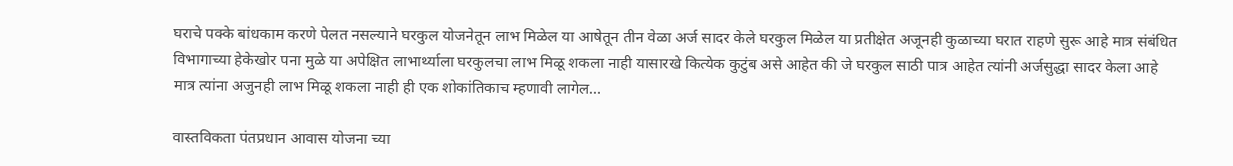घराचे पक्के बांधकाम करणे पेलत नसल्याने घरकुल योजनेतून लाभ मिळेल या आषेतून तीन वेळा अर्ज सादर केले घरकुल मिळेल या प्रतीक्षेत अजूनही कुळाच्या घरात राहणे सुरू आहे मात्र संबंधित विभागाच्या हेकेखोर पना मुळे या अपेक्षित लाभार्थ्याला घरकुलचा लाभ मिळू शकला नाही यासारखे कित्येक कुटुंब असे आहेत की जे घरकुल साठी पात्र आहेत त्यांनी अर्जसुद्धा सादर केला आहे मात्र त्यांना अजुनही लाभ मिळू शकला नाही ही एक शोकांतिकाच म्हणावी लागेल…

वास्तविकता पंतप्रधान आवास योजना च्या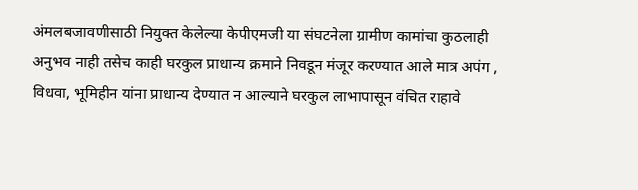अंमलबजावणीसाठी नियुक्त केलेल्या केपीएमजी या संघटनेला ग्रामीण कामांचा कुठलाही अनुभव नाही तसेच काही घरकुल प्राधान्य क्रमाने निवडून मंजूर करण्यात आले मात्र अपंग , विधवा, भूमिहीन यांना प्राधान्य देण्यात न आल्याने घरकुल लाभापासून वंचित राहावे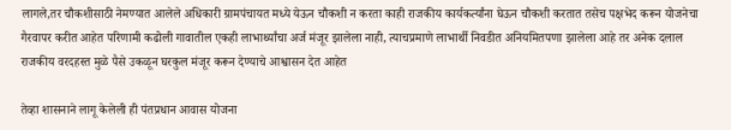लागले,तर चौकशीसाठी नेमण्यात आलेले अधिकारी ग्रामपंचायत मध्ये येऊन चौकशी न करता काही राजकीय कार्यकर्त्यांना घेऊन चौकशी करतात तसेच पक्षभेद करून योजनेचा गैरवापर करीत आहेत परिणामी कढोली गावातील एकही लाभार्थ्यांचा अर्ज मंजूर झालेला नाही, त्याचप्रमाणे लाभार्थी निवडीत अनियमितपणा झालेला आहे तर अनेक दलाल राजकीय वरदहस्त मुळे पैसे उकळून घरकुल मंजूर करून देण्याचे आश्वासन देत आहेत

तेव्हा शासनाने लागू केलेली ही पंतप्रधान आवास योजना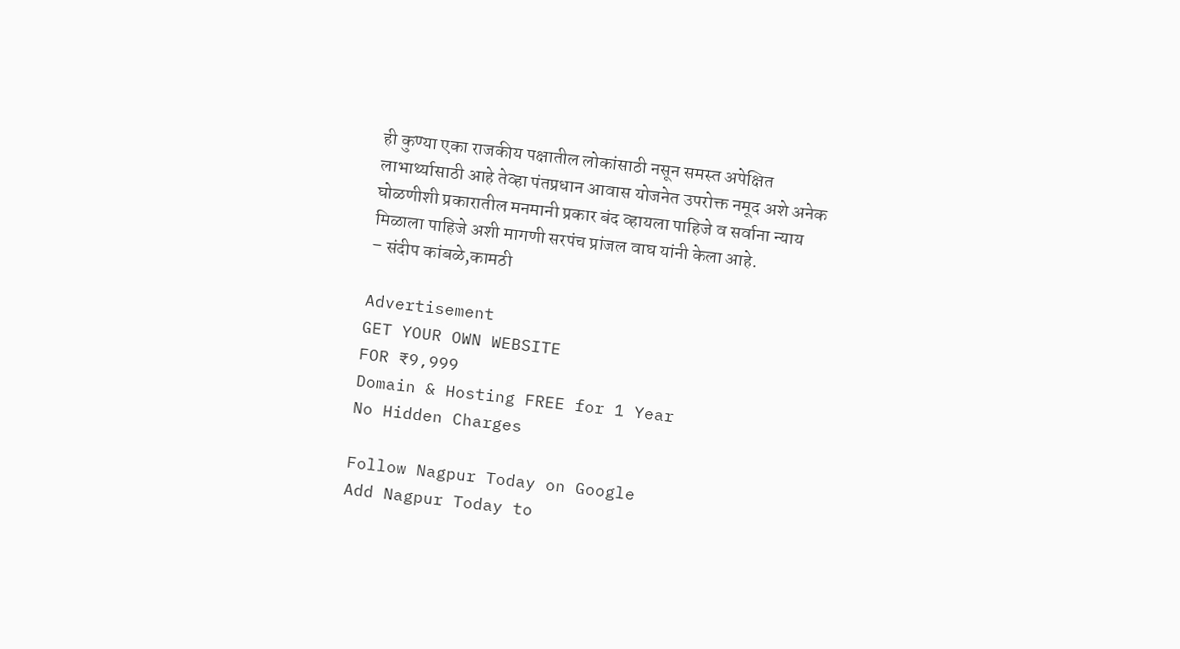ही कुण्या एका राजकीय पक्षातील लोकांसाठी नसून समस्त अपेक्षित लाभार्थ्यासाठी आहे तेव्हा पंतप्रधान आवास योजनेत उपरोक्त नमूद अशे अनेक घोळणीशी प्रकारातील मनमानी प्रकार बंद व्हायला पाहिजे व सर्वाना न्याय मिळाला पाहिजे अशी मागणी सरपंच प्रांजल वाघ यांनी केला आहे.
– संदीप कांबळे,कामठी

Advertisement
GET YOUR OWN WEBSITE
FOR ₹9,999
Domain & Hosting FREE for 1 Year
No Hidden Charges

Follow Nagpur Today on Google
Add Nagpur Today to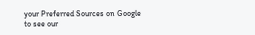your Preferred Sources on Google to see our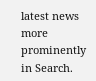latest news more prominently in Search.